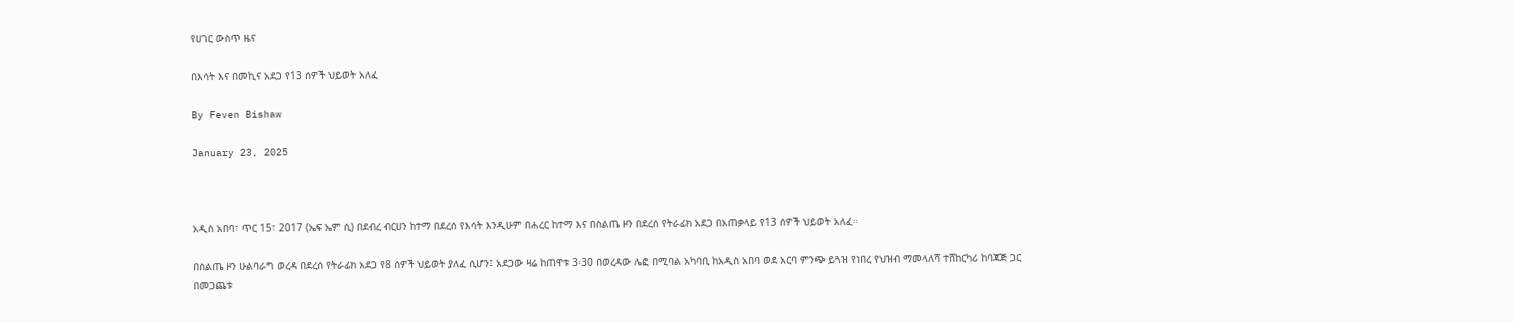የሀገር ውስጥ ዜና

በእሳት እና በመኪና አደጋ የ13 ሰዎች ህይወት አለፈ

By Feven Bishaw

January 23, 2025



አዲስ አበባ፣ ጥር 15፣ 2017 (ኤፍ ኤም ሲ) በደብረ ብርሀን ከተማ በደረሰ የእሳት እንዲሁም በሐረር ከተማ እና በስልጤ ዞን በደረሰ የትራፊክ አደጋ በአጠቃላይ የ13 ሰዎች ህይወት አለፈ።

በስልጤ ዞን ሁልባራግ ወረዳ በደረሰ የትራፊክ አደጋ የ8 ሰዎች ህይወት ያለፈ ሲሆን፤ አደጋው ዛሬ ከጠዋቱ 3፡30 በወረዳው ሌፎ በሚባል አካባቢ ከአዲስ አበባ ወደ አርባ ምንጭ ይጓዝ የነበረ የህዝብ ማመላለሻ ተሸከርካሪ ከባጃጅ ጋር በመጋጨቱ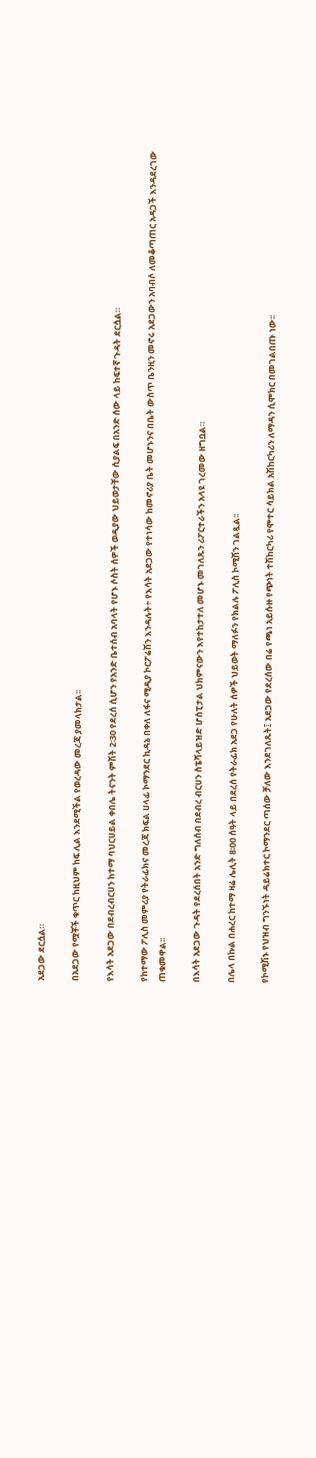አደጋው ደርሷል።

በአደጋው የሟቾች ቁጥር ከዚህም ከፍ ሊል እንደሚችል የወረዳው መረጃ ያመላክታል፡፡

የእሳት አደጋው በደብረብርሀን ከተማ ባህርሀይል ቀበሌ ትናንት ምሽት 2፡30 የደረሰ ሲሆን የአንድ ቤተሰብ አባላት የሆኑ ሶስት ሰዎች ወዲያው ህይወታቸው ሲያልፍ በአንድ ሰው ላይ ከፍተኛ ጉዳት ደርሷል።

የከተማው ፖሊስ መምሪያ የትራፊክና መረጃ ክፍል ሀላፊ ኮማንደር ኪዳኔ በቀለ ለፋና ሚዲያ ኮርፖሬሽን እንዳሉት÷ የእሳት አደጋው የተነሳው ከመኖሪያ ቤት መሆኑንና በቤት ውስጥ ቤንዚን መኖሩ አደጋውን አባብሶ ለመቆጣጠር አዳጋች እንዳደረገው ጠቁመዋል፡፡

በእሳት አደጋው ጉዳት የደረሰበት አንድ ግለሰብ በደብረ ብርሀን ስፔሻላይዝድ ሆስፒታል ህክምናውን እየተከታተለ መሆኑ መገለጹን ሪፖርተራችን አላዩ ገረመው ዘግቧል።

በሌላ በኩል በሐረር ከተማ ዛሬ ሌሊት 8፡00 ሰዓት ላይ በደረሰ የትራፊክ አደጋ የሁለት ሰዎች ህይወት ማለፉን የክልሉ ፖሊስ ኮሚሽን ገልጿል፡፡

የኮሚሽኑ የህዝብ ግንኙነት ዳይሬክተር ኮማንደር ጣሰው ቻለው እንደገለጹት፤ አደጋው የደረሰው በሬ የጫነ አይሱዙ የጭነት ተሽከርካሪ የሞተር ሳይክል አሽከርካሪን ለማዳን ሲሞክር በመገልበጡ ነው፡፡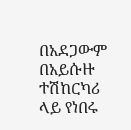በአደጋውም በአይሱዙ ተሽከርካሪ ላይ የነበሩ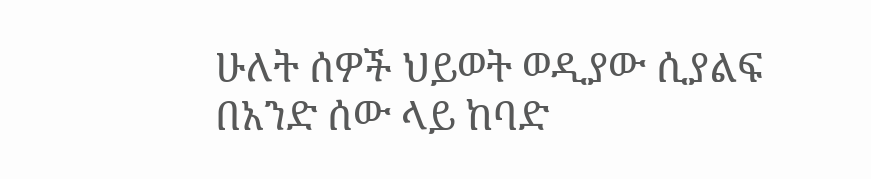ሁለት ሰዎች ህይወት ወዲያው ሲያልፍ በአንድ ሰው ላይ ከባድ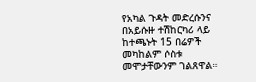የአካል ጉዳት መድረሱንና በአይሱዙ ተሽከርካሪ ላይ ከተጫኑት 15 በሬዎች መካከልም ሶስቱ መሞታቸውንም ገልጸዋል።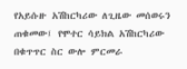የአይሱዙ አሽከርካሪው ለጊዜው መሰወሩን ጠቁመው፤ የሞተር ሳይክል አሽከርካሪው በቁጥጥር ስር ውሎ ምርመራ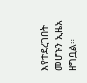እየተደረገበት መሆኑን ኢዜአ ዘግቧል።